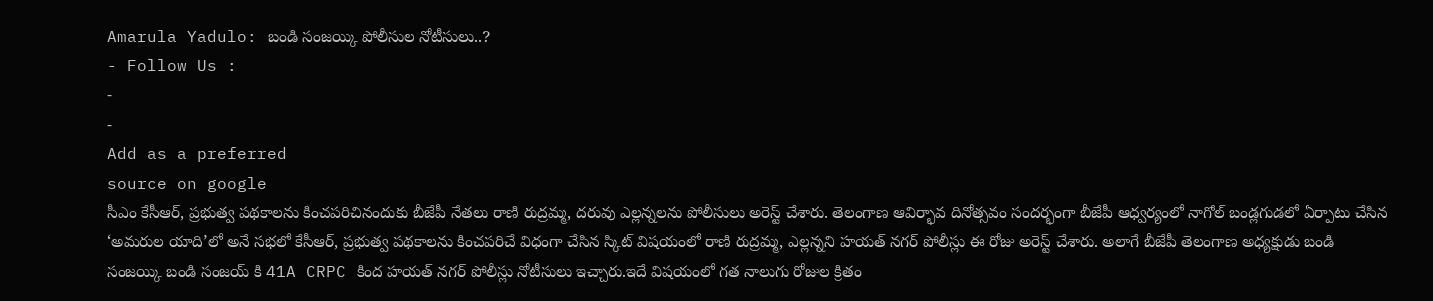Amarula Yadulo: బండి సంజయ్కి పోలీసుల నోటీసులు..?
- Follow Us :
-
-
Add as a preferred
source on google
సీఎం కేసీఆర్, ప్రభుత్వ పథకాలను కించపరిచినందుకు బీజేపీ నేతలు రాణి రుద్రమ్మ, దరువు ఎల్లన్నలను పోలీసులు అరెస్ట్ చేశారు. తెలంగాణ ఆవిర్భావ దినోత్సవం సందర్భంగా బీజేపీ ఆధ్వర్యంలో నాగోల్ బండ్లగుడలో ఏర్పాటు చేసిన ‘అమరుల యాది’లో అనే సభలో కేసీఆర్, ప్రభుత్వ పథకాలను కించపరిచే విధంగా చేసిన స్కిట్ విషయంలో రాణి రుద్రమ్మ, ఎల్లన్నని హయత్ నగర్ పోలీస్లు ఈ రోజు అరెస్ట్ చేశారు. అలాగే బీజేపీ తెలంగాణ అధ్యక్షుడు బండి సంజయ్కి బండి సంజయ్ కి 41A CRPC కింద హయత్ నగర్ పోలీస్లు నోటీసులు ఇచ్చారు.ఇదే విషయంలో గత నాలుగు రోజుల క్రితం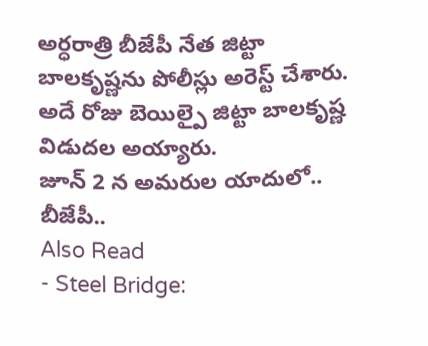అర్ధరాత్రి బీజేపీ నేత జిట్టా బాలకృష్ణను పోలీస్లు అరెస్ట్ చేశారు. అదే రోజు బెయిల్పై జిట్టా బాలకృష్ణ విడుదల అయ్యారు.
జూన్ 2 న అమరుల యాదులో.. బీజేపీ..
Also Read
- Steel Bridge: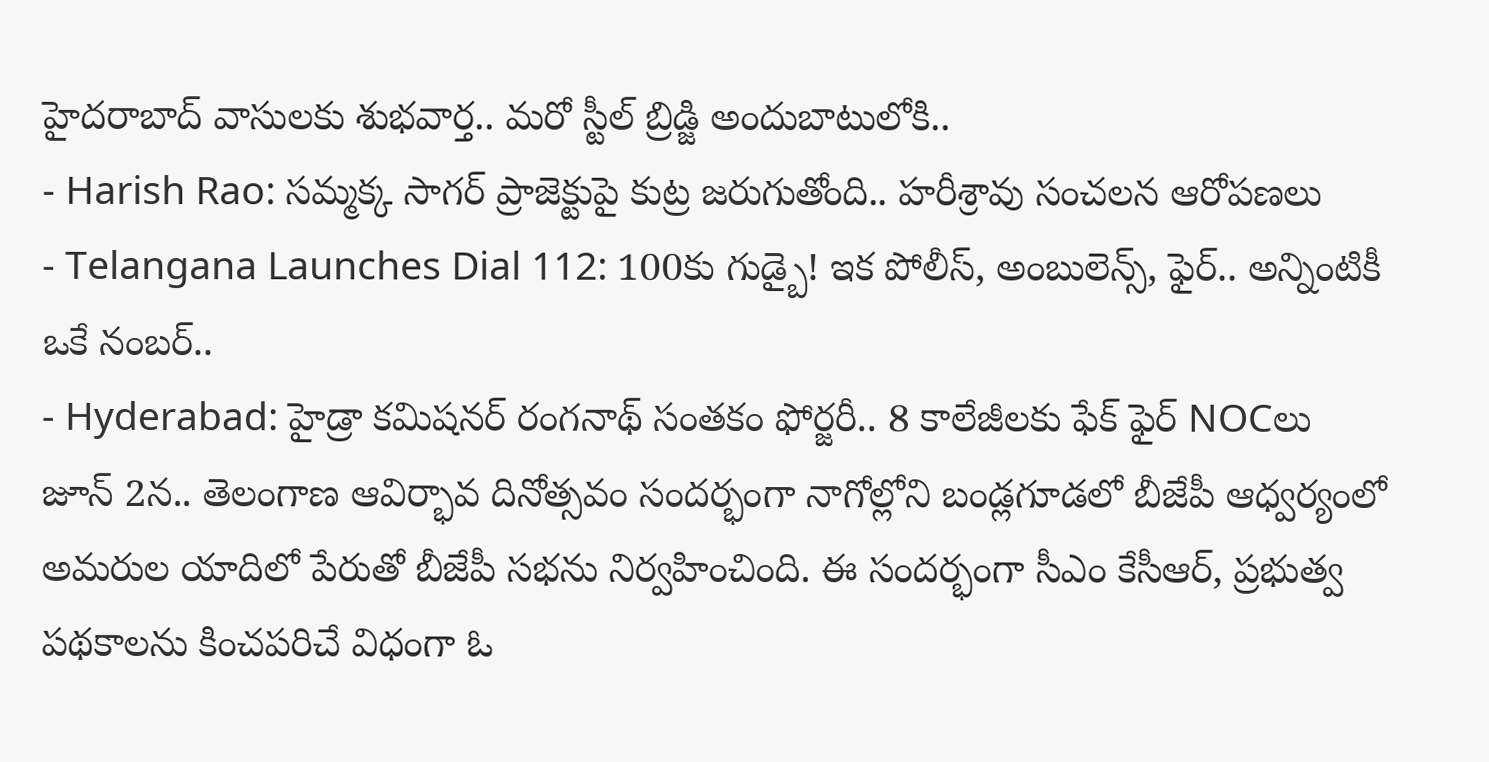హైదరాబాద్ వాసులకు శుభవార్త.. మరో స్టీల్ బ్రిడ్జి అందుబాటులోకి..
- Harish Rao: సమ్మక్క సాగర్ ప్రాజెక్టుపై కుట్ర జరుగుతోంది.. హరీశ్రావు సంచలన ఆరోపణలు
- Telangana Launches Dial 112: 100కు గుడ్బై! ఇక పోలీస్, అంబులెన్స్, ఫైర్.. అన్నింటికీ ఒకే నంబర్..
- Hyderabad: హైడ్రా కమిషనర్ రంగనాథ్ సంతకం ఫోర్జరీ.. 8 కాలేజీలకు ఫేక్ ఫైర్ NOCలు
జూన్ 2న.. తెలంగాణ ఆవిర్భావ దినోత్సవం సందర్భంగా నాగోల్లోని బండ్లగూడలో బీజేపీ ఆధ్వర్యంలో అమరుల యాదిలో పేరుతో బీజేపీ సభను నిర్వహించింది. ఈ సందర్భంగా సీఎం కేసీఆర్, ప్రభుత్వ పథకాలను కించపరిచే విధంగా ఓ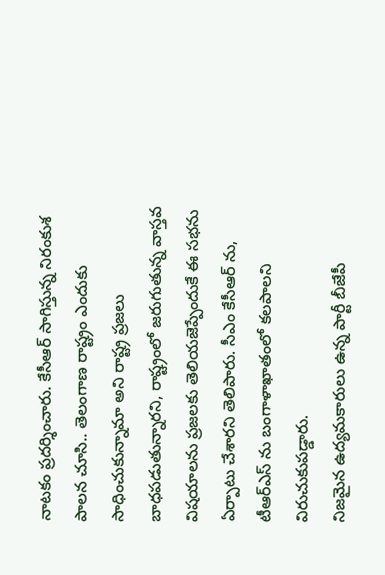నాటకం ప్రదర్శించారు. కేసీఆర్ సాగిస్తున్న నిరంకుశ పాలన చూసి.. తెలంగాణ రాష్ట్రం ఎందుకు సాధించుకున్నామా అని రాష్ట్ర ప్రజలు బాధపడుతున్నారని, రాష్ట్రంలో జరుగుతున్న వాస్తవ విషయాలను ప్రజలకు తెలియజెప్పేందుకే ఈ సభను ఏర్పాటు చేశారని తెలిపారు. సీఎం కేసీఆర్ ను, టీఆర్ఎస్ ను బంగాళాఖాతంలో కలపాలని విరుచుకుపడ్డారు.
నిజమైన ఉద్యమకారులు ఉన్న పార్టీ బీజేపీ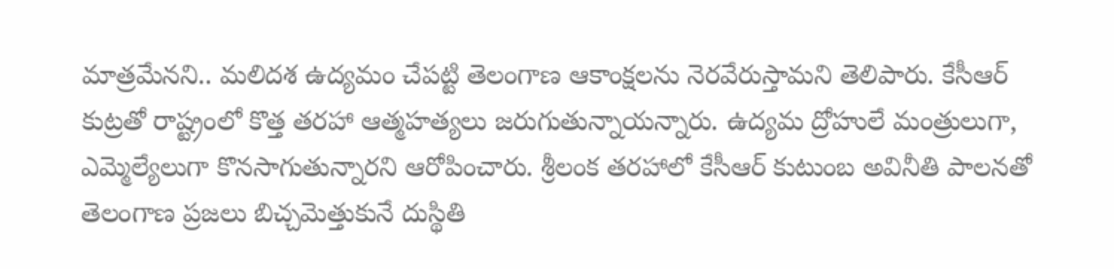మాత్రమేనని.. మలిదశ ఉద్యమం చేపట్టి తెలంగాణ ఆకాంక్షలను నెరవేరుస్తామని తెలిపారు. కేసీఆర్ కుట్రతో రాష్ట్రంలో కొత్త తరహా ఆత్మహత్యలు జరుగుతున్నాయన్నారు. ఉద్యమ ద్రోహులే మంత్రులుగా, ఎమ్మెల్యేలుగా కొనసాగుతున్నారని ఆరోపించారు. శ్రీలంక తరహాలో కేసీఆర్ కుటుంబ అవినీతి పాలనతో తెలంగాణ ప్రజలు బిచ్చమెత్తుకునే దుస్థితి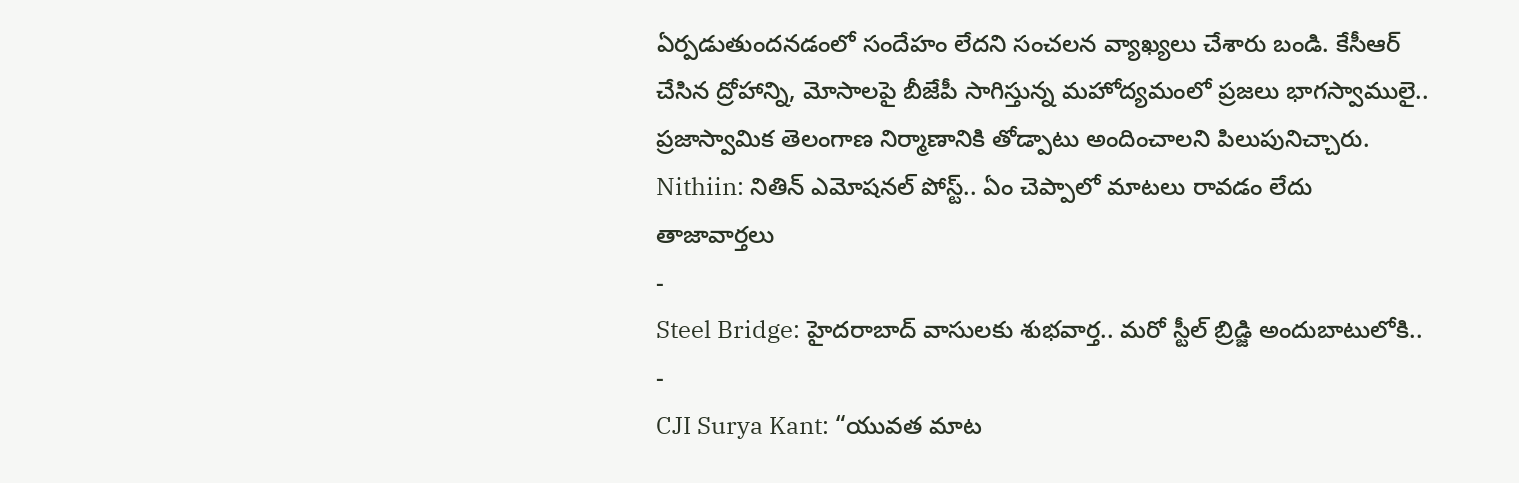ఏర్పడుతుందనడంలో సందేహం లేదని సంచలన వ్యాఖ్యలు చేశారు బండి. కేసీఆర్ చేసిన ద్రోహాన్ని, మోసాలపై బీజేపీ సాగిస్తున్న మహోద్యమంలో ప్రజలు భాగస్వాములై.. ప్రజాస్వామిక తెలంగాణ నిర్మాణానికి తోడ్పాటు అందించాలని పిలుపునిచ్చారు.
Nithiin: నితిన్ ఎమోషనల్ పోస్ట్.. ఏం చెప్పాలో మాటలు రావడం లేదు
తాజావార్తలు
-
Steel Bridge: హైదరాబాద్ వాసులకు శుభవార్త.. మరో స్టీల్ బ్రిడ్జి అందుబాటులోకి..
-
CJI Surya Kant: “యువత మాట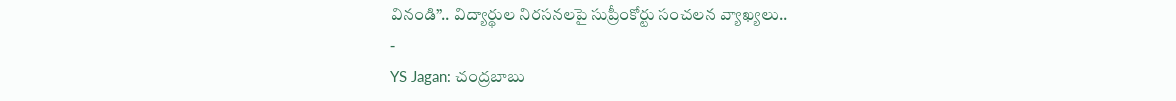వినండి”.. విద్యార్థుల నిరసనలపై సుప్రీంకోర్టు సంచలన వ్యాఖ్యలు..
-
YS Jagan: చంద్రబాబు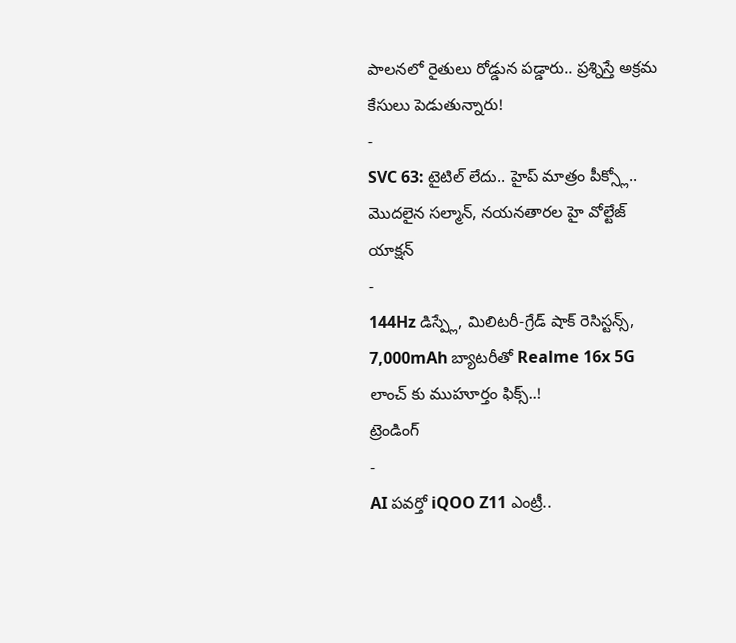పాలనలో రైతులు రోడ్డున పడ్డారు.. ప్రశ్నిస్తే అక్రమ కేసులు పెడుతున్నారు!
-
SVC 63: టైటిల్ లేదు.. హైప్ మాత్రం పీక్స్లో.. మొదలైన సల్మాన్, నయనతారల హై వోల్టేజ్ యాక్షన్
-
144Hz డిస్ప్లే, మిలిటరీ-గ్రేడ్ షాక్ రెసిస్టన్స్, 7,000mAh బ్యాటరీతో Realme 16x 5G లాంచ్ కు ముహూర్తం ఫిక్స్..!
ట్రెండింగ్
-
AI పవర్తో iQOO Z11 ఎంట్రీ..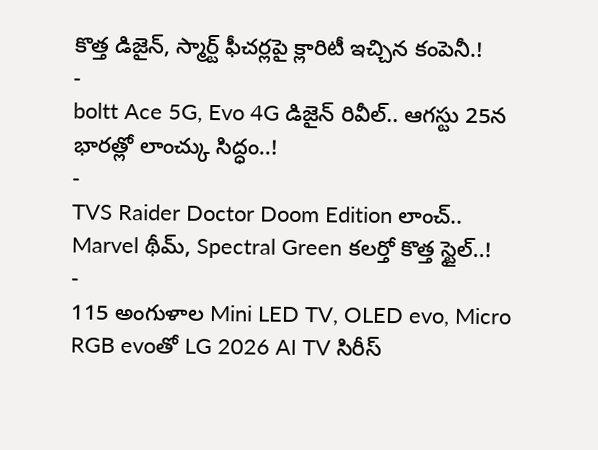కొత్త డిజైన్, స్మార్ట్ ఫీచర్లపై క్లారిటీ ఇచ్చిన కంపెనీ.!
-
boltt Ace 5G, Evo 4G డిజైన్ రివీల్.. ఆగస్టు 25న భారత్లో లాంచ్కు సిద్ధం..!
-
TVS Raider Doctor Doom Edition లాంచ్.. Marvel థీమ్, Spectral Green కలర్తో కొత్త స్టైల్..!
-
115 అంగుళాల Mini LED TV, OLED evo, Micro RGB evoతో LG 2026 AI TV సిరీస్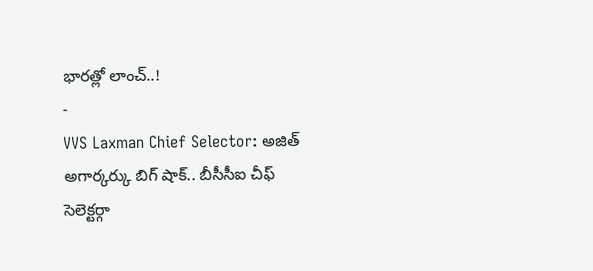భారత్లో లాంచ్..!
-
VVS Laxman Chief Selector: అజిత్ అగార్కర్కు బిగ్ షాక్.. బీసీసీఐ చీఫ్ సెలెక్టర్గా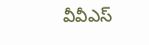వీవీఎస్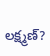లక్ష్మణ్?